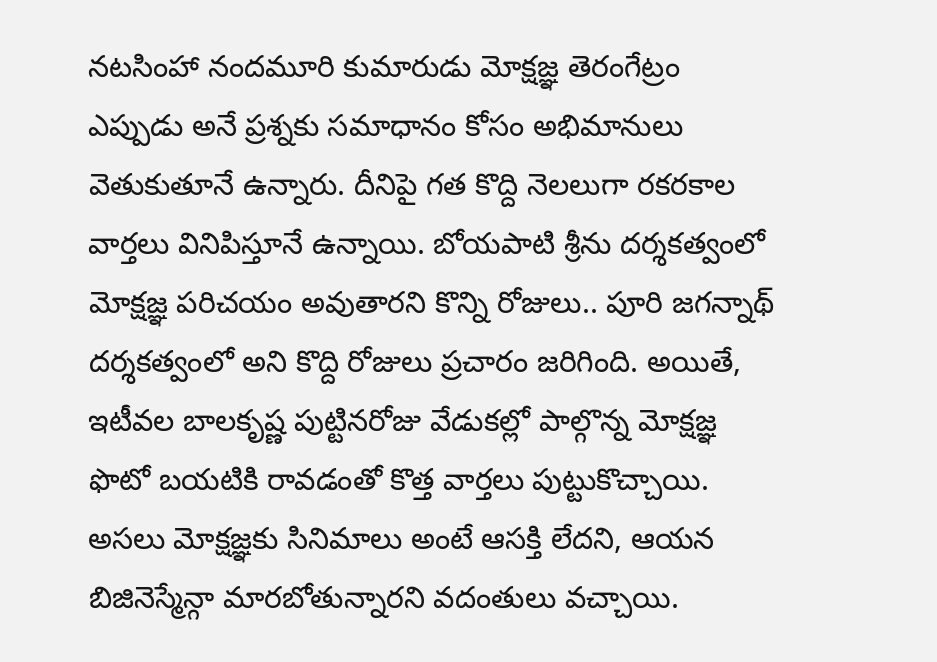నటసింహా నందమూరి కుమారుడు మోక్షజ్ఞ తెరంగేట్రం ఎప్పుడు అనే ప్రశ్నకు సమాధానం కోసం అభిమానులు వెతుకుతూనే ఉన్నారు. దీనిపై గత కొద్ది నెలలుగా రకరకాల వార్తలు వినిపిస్తూనే ఉన్నాయి. బోయపాటి శ్రీను దర్శకత్వంలో మోక్షజ్ఞ పరిచయం అవుతారని కొన్ని రోజులు.. పూరి జగన్నాథ్ దర్శకత్వంలో అని కొద్ది రోజులు ప్రచారం జరిగింది. అయితే, ఇటీవల బాలకృష్ణ పుట్టినరోజు వేడుకల్లో పాల్గొన్న మోక్షజ్ఞ ఫొటో బయటికి రావడంతో కొత్త వార్తలు పుట్టుకొచ్చాయి. అసలు మోక్షజ్ఞకు సినిమాలు అంటే ఆసక్తి లేదని, ఆయన బిజినెస్మేన్గా మారబోతున్నారని వదంతులు వచ్చాయి.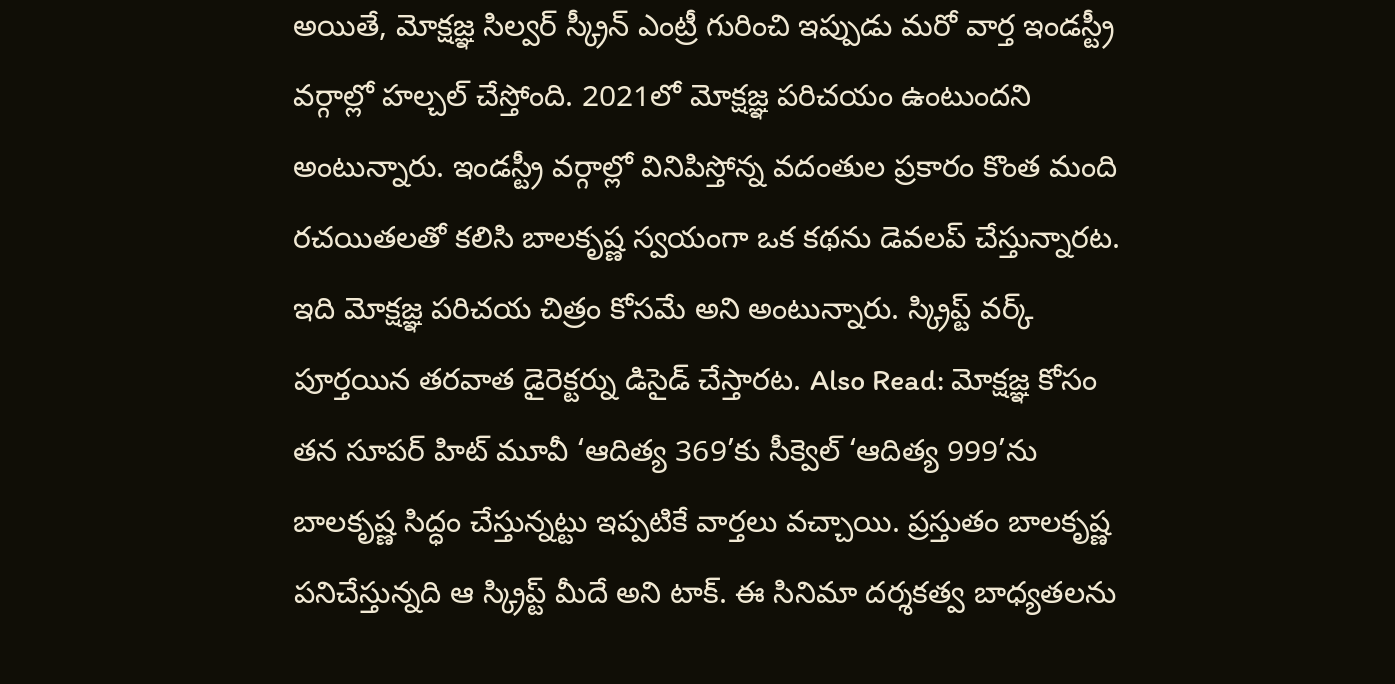అయితే, మోక్షజ్ఞ సిల్వర్ స్క్రీన్ ఎంట్రీ గురించి ఇప్పుడు మరో వార్త ఇండస్ట్రీ వర్గాల్లో హల్చల్ చేస్తోంది. 2021లో మోక్షజ్ఞ పరిచయం ఉంటుందని అంటున్నారు. ఇండస్ట్రీ వర్గాల్లో వినిపిస్తోన్న వదంతుల ప్రకారం కొంత మంది రచయితలతో కలిసి బాలకృష్ణ స్వయంగా ఒక కథను డెవలప్ చేస్తున్నారట. ఇది మోక్షజ్ఞ పరిచయ చిత్రం కోసమే అని అంటున్నారు. స్క్రిప్ట్ వర్క్ పూర్తయిన తరవాత డైరెక్టర్ను డిసైడ్ చేస్తారట. Also Read: మోక్షజ్ఞ కోసం తన సూపర్ హిట్ మూవీ ‘ఆదిత్య 369’కు సీక్వెల్ ‘ఆదిత్య 999’ను బాలకృష్ణ సిద్ధం చేస్తున్నట్టు ఇప్పటికే వార్తలు వచ్చాయి. ప్రస్తుతం బాలకృష్ణ పనిచేస్తున్నది ఆ స్క్రిప్ట్ మీదే అని టాక్. ఈ సినిమా దర్శకత్వ బాధ్యతలను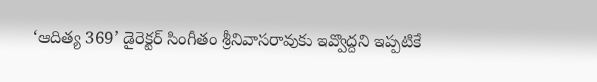‘ఆదిత్య 369’ డైరెక్టర్ సింగీతం శ్రీనివాసరావుకు ఇవ్వొద్దని ఇప్పటికే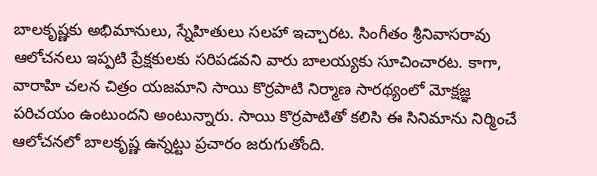బాలకృష్ణకు అభిమానులు, స్నేహితులు సలహా ఇచ్చారట. సింగీతం శ్రీనివాసరావు ఆలోచనలు ఇప్పటి ప్రేక్షకులకు సరిపడవని వారు బాలయ్యకు సూచించారట. కాగా, వారాహి చలన చిత్రం యజమాని సాయి కొర్రపాటి నిర్మాణ సారథ్యంలో మోక్షజ్ఞ పరిచయం ఉంటుందని అంటున్నారు. సాయి కొర్రపాటితో కలిసి ఈ సినిమాను నిర్మించే ఆలోచనలో బాలకృష్ణ ఉన్నట్టు ప్రచారం జరుగుతోంది.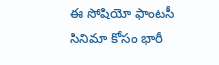ఈ సోషియో ఫాంటసీ సినిమా కోసం భారీ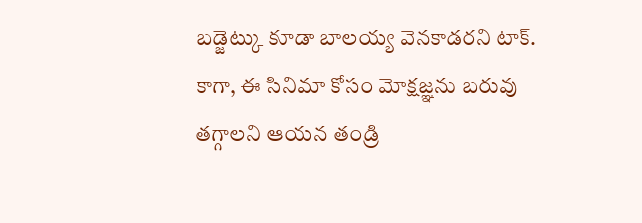బడ్జెట్కు కూడా బాలయ్య వెనకాడరని టాక్. కాగా, ఈ సినిమా కోసం మోక్షజ్ఞను బరువు తగ్గాలని ఆయన తండ్రి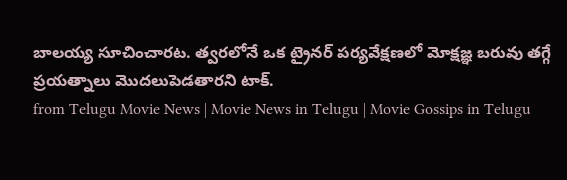బాలయ్య సూచించారట. త్వరలోనే ఒక ట్రైనర్ పర్యవేక్షణలో మోక్షజ్ఞ బరువు తగ్గే ప్రయత్నాలు మొదలుపెడతారని టాక్.
from Telugu Movie News | Movie News in Telugu | Movie Gossips in Telugu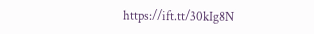https://ift.tt/30kIg8N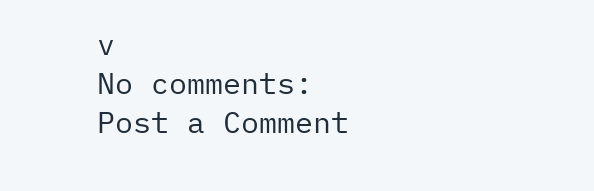v
No comments:
Post a Comment